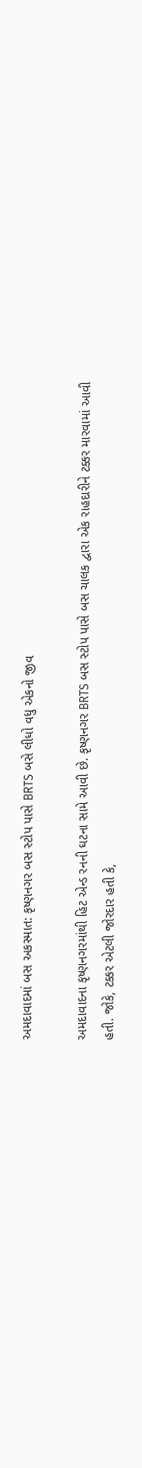અમદાવાદમાં બસ અકસ્માત: કૃષ્ણનગર બસ સ્ટોપ પાસે BRTS બસે લીધો વધુ એકનો જીવ

અમદાવાદના કૃષ્ણનગરમાંથી હિટ એન્ડ રનની ઘટના સામે આવી છે. કૃષ્ણનગર BRTS બસ સ્ટોપ પાસે બસ ચાલક દ્વારા એક રાહદારીને ટક્કર મારવામાં આવી હતી. જોકે, ટક્કર એટલી જોરદાર હતી કે,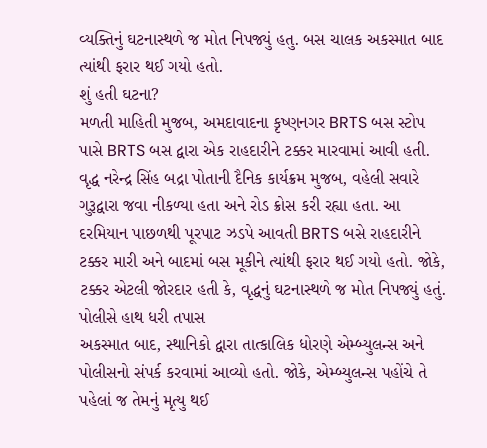વ્યક્તિનું ઘટનાસ્થળે જ મોત નિપજ્યું હતુ. બસ ચાલક અકસ્માત બાદ ત્યાંથી ફરાર થઈ ગયો હતો.
શું હતી ઘટના?
મળતી માહિતી મુજબ, અમદાવાદના કૃષ્ણનગર BRTS બસ સ્ટોપ પાસે BRTS બસ દ્વારા એક રાહદારીને ટક્કર મારવામાં આવી હતી. વૃદ્ધ નરેન્દ્ર સિંહ બદ્રા પોતાની દૈનિક કાર્યક્રમ મુજબ, વહેલી સવારે ગુરૂદ્વારા જવા નીકળ્યા હતા અને રોડ ક્રોસ કરી રહ્યા હતા. આ દરમિયાન પાછળથી પૂરપાટ ઝડપે આવતી BRTS બસે રાહદારીને ટક્કર મારી અને બાદમાં બસ મૂકીને ત્યાંથી ફરાર થઈ ગયો હતો. જોકે, ટક્કર એટલી જોરદાર હતી કે, વૃદ્ધનું ઘટનાસ્થળે જ મોત નિપજ્યું હતું.
પોલીસે હાથ ધરી તપાસ
અકસ્માત બાદ, સ્થાનિકો દ્વારા તાત્કાલિક ધોરણે એમ્બ્યુલન્સ અને પોલીસનો સંપર્ક કરવામાં આવ્યો હતો. જોકે, એમ્બ્યુલન્સ પહોંચે તે પહેલાં જ તેમનું મૃત્યુ થઈ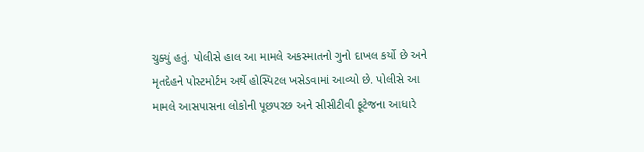ચુક્યું હતું. પોલીસે હાલ આ મામલે અકસ્માતનો ગુનો દાખલ કર્યો છે અને મૃતદેહને પોસ્ટમોર્ટમ અર્થે હોસ્પિટલ ખસેડવામાં આવ્યો છે. પોલીસે આ મામલે આસપાસના લોકોની પૂછપરછ અને સીસીટીવી ફૂટેજના આધારે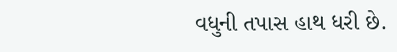વધુની તપાસ હાથ ધરી છે.